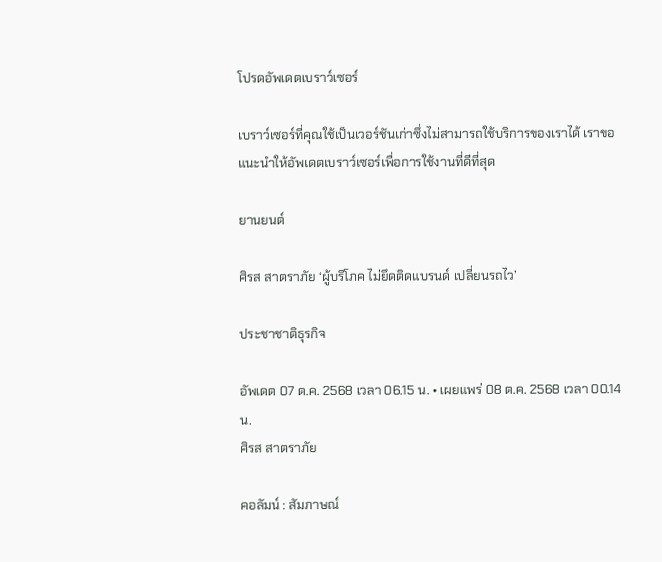โปรดอัพเดตเบราว์เซอร์

เบราว์เซอร์ที่คุณใช้เป็นเวอร์ชันเก่าซึ่งไม่สามารถใช้บริการของเราได้ เราขอแนะนำให้อัพเดตเบราว์เซอร์เพื่อการใช้งานที่ดีที่สุด

ยานยนต์

ศิรส สาตราภัย ‘ผู้บริโภค ไม่ยึดติดแบรนด์ เปลี่ยนรถไว’

ประชาชาติธุรกิจ

อัพเดต 07 ต.ค. 2568 เวลา 06.15 น. • เผยแพร่ 08 ต.ค. 2568 เวลา 00.14 น.
ศิรส สาตราภัย

คอลัมน์ : สัมภาษณ์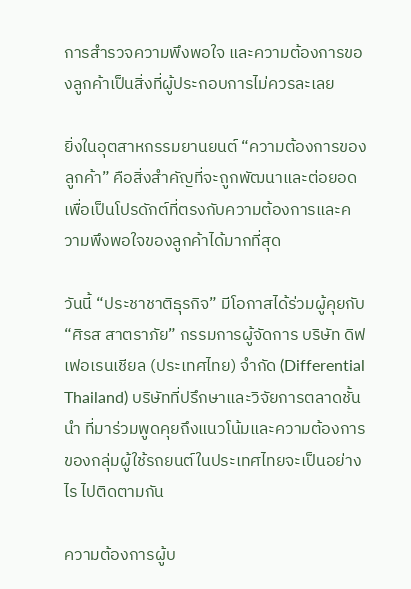การสำรวจความพึงพอใจ และความต้องการของลูกค้าเป็นสิ่งที่ผู้ประกอบการไม่ควรละเลย

ยิ่งในอุตสาหกรรมยานยนต์ “ความต้องการของลูกค้า” คือสิ่งสำคัญที่จะถูกพัฒนาและต่อยอด เพื่อเป็นโปรดักต์ที่ตรงกับความต้องการและความพึงพอใจของลูกค้าได้มากที่สุด

วันนี้ “ประชาชาติธุรกิจ” มีโอกาสได้ร่วมผู้คุยกับ “ศิรส สาตราภัย” กรรมการผู้จัดการ บริษัท ดิฟเฟอเรนเชียล (ประเทศไทย) จำกัด (Differential Thailand) บริษัทที่ปรึกษาและวิจัยการตลาดชั้นนำ ที่มาร่วมพูดคุยถึงแนวโน้มและความต้องการของกลุ่มผู้ใช้รถยนต์ในประเทศไทยจะเป็นอย่างไร ไปติดตามกัน

ความต้องการผู้บ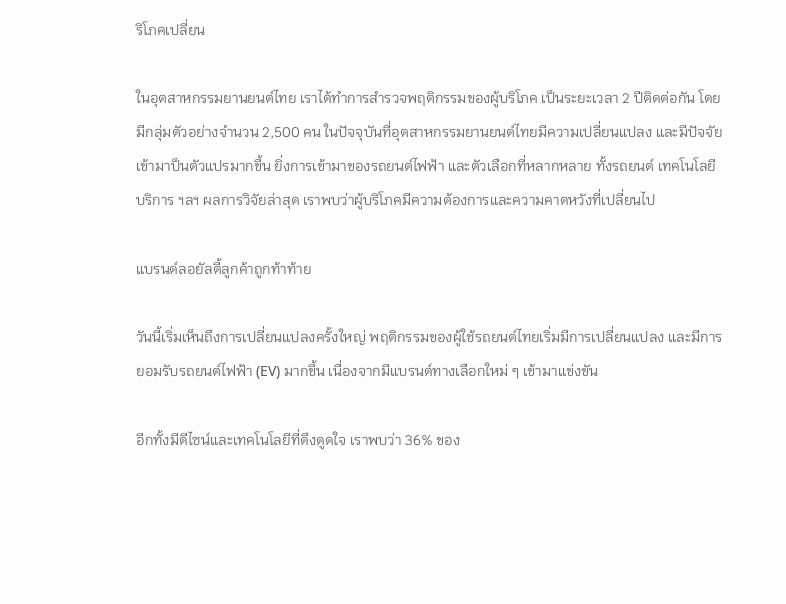ริโภคเปลี่ยน

ในอุตสาหกรรมยานยนต์ไทย เราได้ทำการสำรวจพฤติกรรมของผู้บริโภค เป็นระยะเวลา 2 ปีติดต่อกัน โดยมีกลุ่มตัวอย่างจำนวน 2,500 คน ในปัจจุบันที่อุตสาหกรรมยานยนต์ไทยมีความเปลี่ยนแปลง และมีปัจจัยเข้ามาป็นตัวแปรมากขึ้น ยิ่งการเข้ามาของรถยนต์ไฟฟ้า และตัวเลือกที่หลากหลาย ทั้งรถยนต์ เทคโนโลยี บริการ ฯลฯ ผลการวิจัยล่าสุด เราพบว่าผู้บริโภคมีความต้องการและความคาดหวังที่เปลี่ยนไป

แบรนด์ลอยัลตี้ลูกค้าถูกท้าท้าย

วันนี้เริ่มเห็นถึงการเปลี่ยนแปลงครั้งใหญ่ พฤติกรรมของผู้ใช้รถยนต์ไทยเริ่มมีการเปลี่ยนแปลง และมีการยอมรับรถยนต์ไฟฟ้า (EV) มากขึ้น เนื่องจากมีแบรนด์ทางเลือกใหม่ ๆ เข้ามาแข่งขัน

อีกทั้งมีดีไซน์และเทคโนโลยีที่ดึงดูดใจ เราพบว่า 36% ของ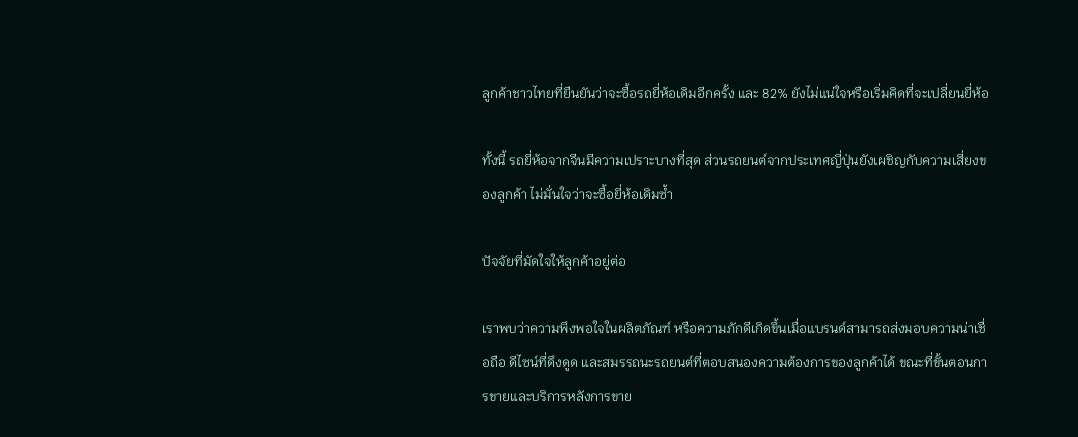ลูกค้าชาวไทยที่ยืนยันว่าจะซื้อรถยี่ห้อเดิมอีกครั้ง และ 82% ยังไม่แน่ใจหรือเริ่มคิดที่จะเปลี่ยนยี่ห้อ

ทั้งนี้ รถยี่ห้อจากจีนมีความเปราะบางที่สุด ส่วนรถยนต์จากประเทศญี่ปุ่นยังเผชิญกับความเสี่ยงของลูกค้า ไม่มั่นใจว่าจะซื้อยี่ห้อเดิมซ้ำ

ปัจจัยที่มัดใจให้ลูกค้าอยู่ต่อ

เราพบว่าความพึงพอใจในผลิตภัณฑ์ หรือความภักดีเกิดขึ้นเมื่อแบรนด์สามารถส่งมอบความน่าเชื่อถือ ดีไซน์ที่ดึงดูด และสมรรถนะรถยนต์ที่ตอบสนองความต้องการของลูกค้าได้ ขณะที่ขั้นตอนการขายและบริการหลังการขาย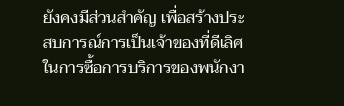ยังคงมีส่วนสำคัญ เพื่อสร้างประสบการณ์การเป็นเจ้าของที่ดีเลิศในการซื้อการบริการของพนักงา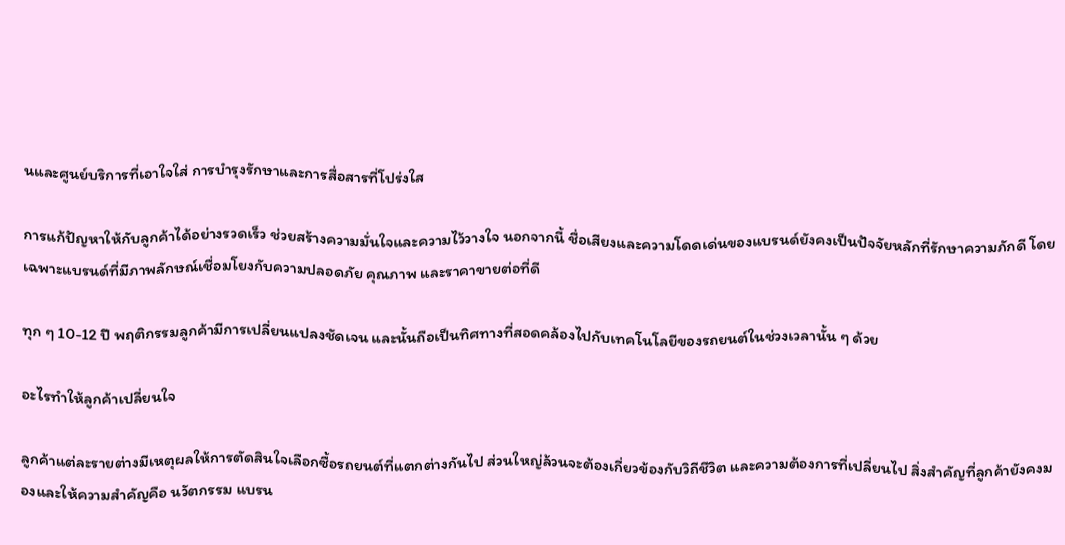นและศูนย์บริการที่เอาใจใส่ การบำรุงรักษาและการสื่อสารที่โปร่งใส

การแก้ปัญหาให้กับลูกค้าได้อย่างรวดเร็ว ช่วยสร้างความมั่นใจและความไว้วางใจ นอกจากนี้ ชื่อเสียงและความโดดเด่นของแบรนด์ยังคงเป็นปัจจัยหลักที่รักษาความภักดี โดยเฉพาะแบรนด์ที่มีภาพลักษณ์เชื่อมโยงกับความปลอดภัย คุณภาพ และราคาขายต่อที่ดี

ทุก ๆ 10-12 ปี พฤติกรรมลูกค้ามีการเปลี่ยนแปลงชัดเจน และนั้นถือเป็นทิศทางที่สอดคล้องไปกับเทคโนโลยีของรถยนต์ในช่วงเวลานั้น ๆ ด้วย

อะไรทำให้ลูกค้าเปลี่ยนใจ

ลูกค้าแต่ละรายต่างมีเหตุผลให้การตัดสินใจเลือกซื้อรถยนต์ที่แตกต่างกันไป ส่วนใหญ่ล้วนจะต้องเกี่ยวข้องกับวิถีชีวิต และความต้องการที่เปลี่ยนไป สิ่งสำคัญที่ลูกค้ายังคงมองและให้ความสำคัญคือ นวัตกรรม แบรน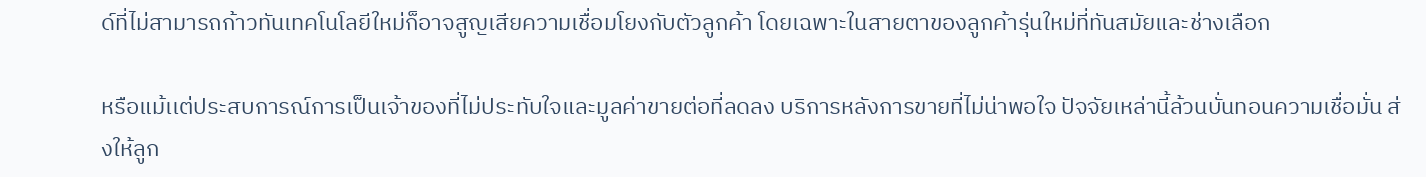ด์ที่ไม่สามารถก้าวทันเทคโนโลยีใหม่ก็อาจสูญเสียความเชื่อมโยงกับตัวลูกค้า โดยเฉพาะในสายตาของลูกค้ารุ่นใหม่ที่ทันสมัยและช่างเลือก

หรือแม้เเต่ประสบการณ์การเป็นเจ้าของที่ไม่ประทับใจและมูลค่าขายต่อที่ลดลง บริการหลังการขายที่ไม่น่าพอใจ ปัจจัยเหล่านี้ล้วนบั่นทอนความเชื่อมั่น ส่งให้ลูก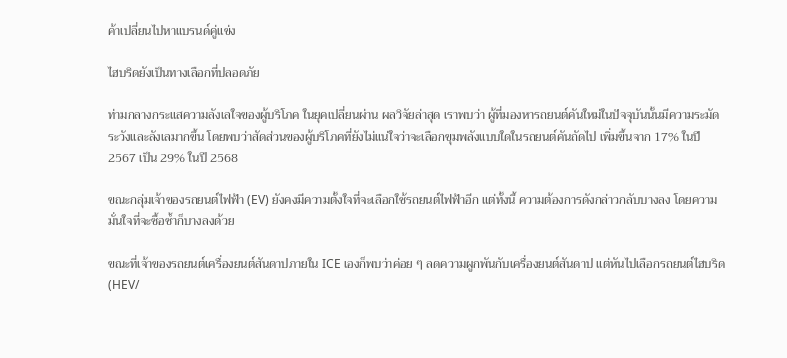ค้าเปลี่ยนไปหาแบรนด์คู่แข่ง

ไฮบริดยังเป็นทางเลือกที่ปลอดภัย

ท่ามกลางกระแสความลังเลใจของผู้บริโภค ในยุคเปลี่ยนผ่าน ผลวิจัยล่าสุด เราพบว่า ผู้ที่มองหารถยนต์คันใหม่ในปัจจุบันนั้นมีความระมัดระวังและลังเลมากขึ้น โดยพบว่าสัดส่วนของผู้บริโภคที่ยังไม่แน่ใจว่าจะเลือกขุมพลังแบบใดในรถยนต์คันถัดไป เพิ่มขึ้นจาก 17% ในปี 2567 เป็น 29% ในปี 2568

ขณะกลุ่มเจ้าของรถยนต์ไฟฟ้า (EV) ยังคงมีความตั้งใจที่จะเลือกใช้รถยนต์ไฟฟ้าอีก แต่ทั้งนี้ ความต้องการดังกล่าวกลับบางลง โดยความมั่นใจที่จะซื้อซ้ำก็บางลงด้วย

ขณะที่เจ้าของรถยนต์เครื่องยนต์สันดาปภายใน ICE เองก็พบว่าค่อย ๆ ลดความผูกพันกับเครื่องยนต์สันดาป แต่หันไปเลือกรถยนต์ไฮบริด (HEV/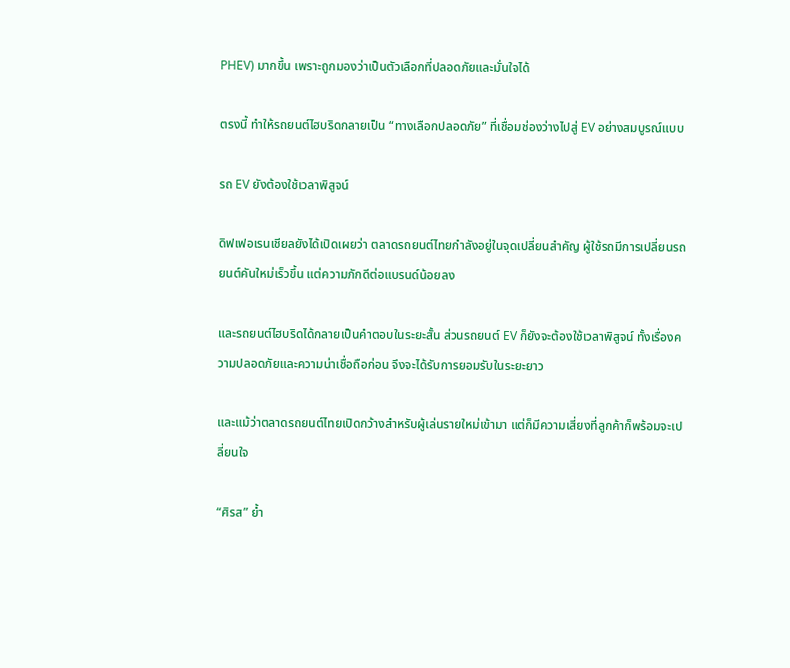PHEV) มากขึ้น เพราะถูกมองว่าเป็นตัวเลือกที่ปลอดภัยและมั่นใจได้

ตรงนี้ ทำให้รถยนต์ไฮบริดกลายเป็น “ทางเลือกปลอดภัย” ที่เชื่อมช่องว่างไปสู่ EV อย่างสมบูรณ์แบบ

รถ EV ยังต้องใช้เวลาพิสูจน์

ดิฟเฟอเรนเชียลยังได้เปิดเผยว่า ตลาดรถยนต์ไทยกำลังอยู่ในจุดเปลี่ยนสำคัญ ผู้ใช้รถมีการเปลี่ยนรถยนต์คันใหม่เร็วขึ้น แต่ความภักดีต่อแบรนด์น้อยลง

และรถยนต์ไฮบริดได้กลายเป็นคำตอบในระยะสั้น ส่วนรถยนต์ EV ก็ยังจะต้องใช้เวลาพิสูจน์ ทั้งเรื่องความปลอดภัยและความน่าเชื่อถือก่อน จึงจะได้รับการยอมรับในระยะยาว

และแม้ว่าตลาดรถยนต์ไทยเปิดกว้างสำหรับผู้เล่นรายใหม่เข้ามา แต่ก็มีความเสี่ยงที่ลูกค้าก็พร้อมจะเปลี่ยนใจ

“ศิรส” ย้ำ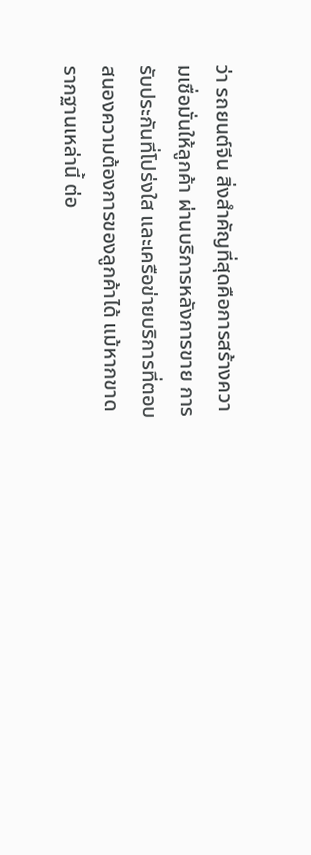ว่า รถยนต์จีน สิ่งสำคัญที่สุดคือการสร้างความเชื่อมั่นให้ลูกค้า ผ่านบริการหลังการขาย การรับประกันที่โปร่งใส และเครือข่ายบริการที่ตอบสนองความต้องการของลูกค้าได้ แม้หากขาดรากฐานเหล่านี้ ต่อ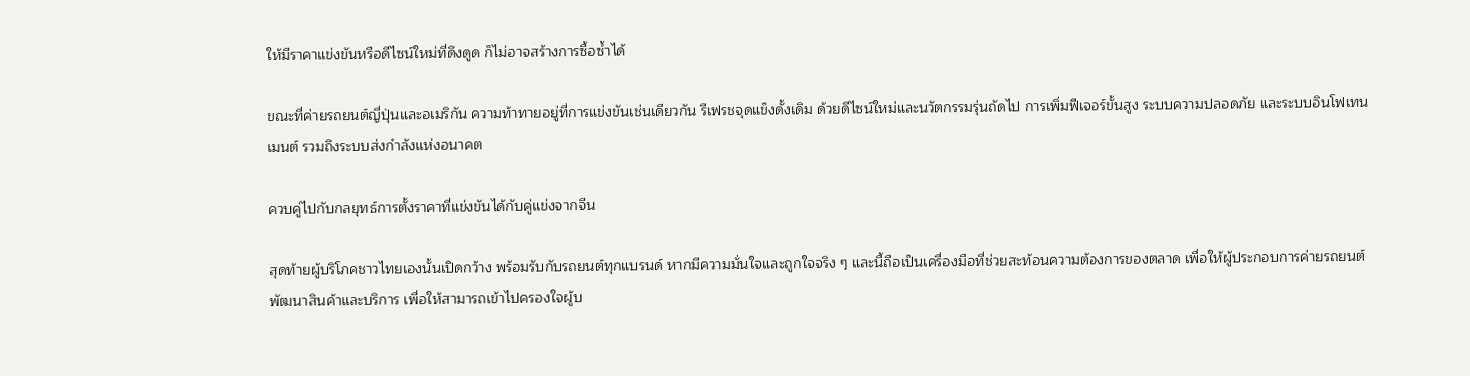ให้มีราคาแข่งขันหรือดีไซน์ใหม่ที่ดึงดูด ก็ไม่อาจสร้างการซื้อซ้ำได้

ขณะที่ค่ายรถยนต์ญี่ปุ่นและอเมริกัน ความท้าทายอยู่ที่การแข่งขันเช่นเดียวกัน รีเฟรชจุดแข็งดั้งเดิม ด้วยดีไซน์ใหม่และนวัตกรรมรุ่นถัดไป การเพิ่มฟีเจอร์ขั้นสูง ระบบความปลอดภัย และระบบอินโฟเทนเมนต์ รวมถึงระบบส่งกำลังแห่งอนาคต

ควบคู่ไปกับกลยุทธ์การตั้งราคาที่แข่งขันได้กับคู่แข่งจากจีน

สุดท้ายผู้บริโภคชาวไทยเองนั้นเปิดกว้าง พร้อมรับกับรถยนต์ทุกแบรนด์ หากมีความมั่นใจและถูกใจจริง ๆ และนี้ถือเป็นเครื่องมือที่ช่วยสะท้อนความต้องการของตลาด เพื่อให้ผู้ประกอบการค่ายรถยนต์พัฒนาสินค้าและบริการ เพื่อให้สามารถเข้าไปครองใจผู้บ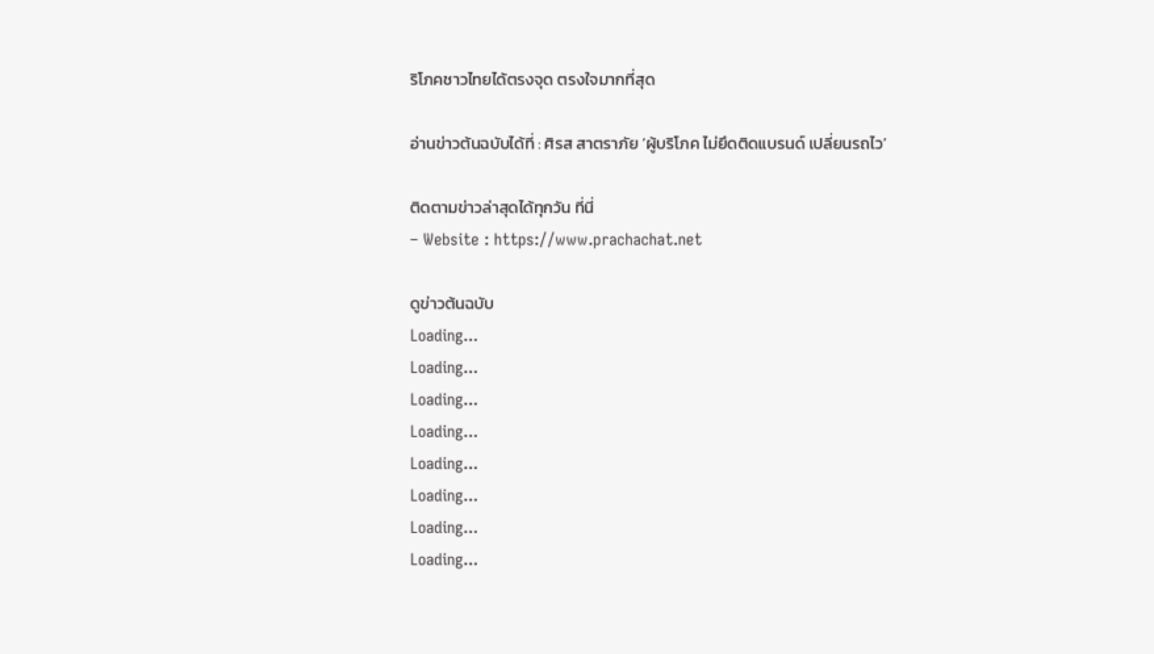ริโภคชาวไทยได้ตรงจุด ตรงใจมากที่สุด

อ่านข่าวต้นฉบับได้ที่ : ศิรส สาตราภัย ‘ผู้บริโภค ไม่ยึดติดแบรนด์ เปลี่ยนรถไว’

ติดตามข่าวล่าสุดได้ทุกวัน ที่นี่
– Website : https://www.prachachat.net

ดูข่าวต้นฉบับ
Loading...
Loading...
Loading...
Loading...
Loading...
Loading...
Loading...
Loading...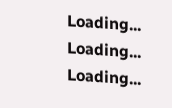Loading...
Loading...
Loading...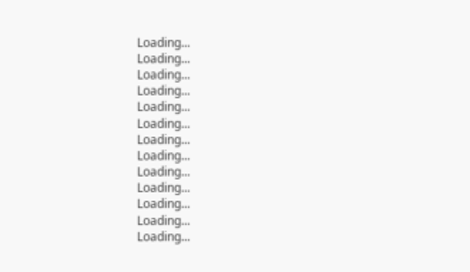Loading...
Loading...
Loading...
Loading...
Loading...
Loading...
Loading...
Loading...
Loading...
Loading...
Loading...
Loading...
Loading...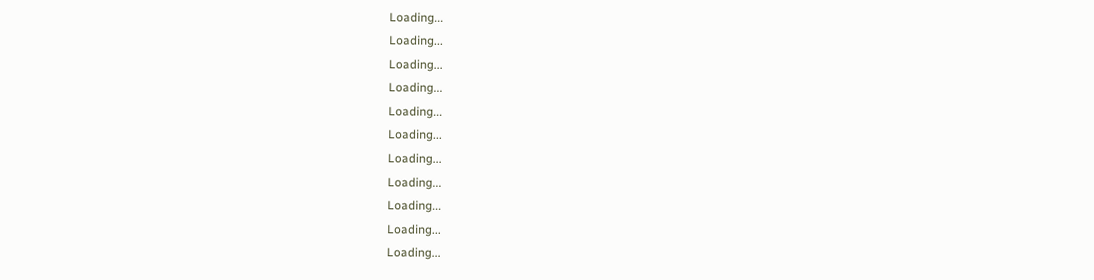Loading...
Loading...
Loading...
Loading...
Loading...
Loading...
Loading...
Loading...
Loading...
Loading...
Loading...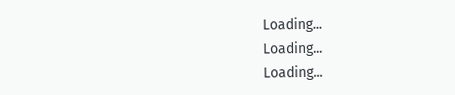Loading...
Loading...
Loading...